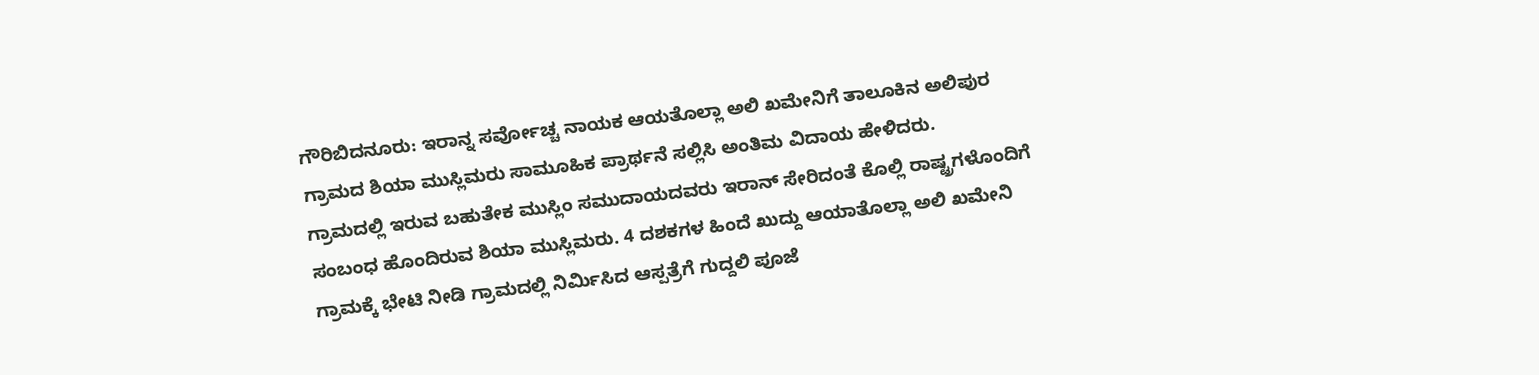ಗೌರಿಬಿದನೂರು: ಇರಾನ್ನ ಸರ್ವೋಚ್ಚ ನಾಯಕ ಆಯತೊಲ್ಲಾ ಅಲಿ ಖಮೇನಿಗೆ ತಾಲೂಕಿನ ಅಲಿಪುರ ಗ್ರಾಮದ ಶಿಯಾ ಮುಸ್ಲಿಮರು ಸಾಮೂಹಿಕ ಪ್ರಾರ್ಥನೆ ಸಲ್ಲಿಸಿ ಅಂತಿಮ ವಿದಾಯ ಹೇಳಿದರು.
ಗ್ರಾಮದಲ್ಲಿ ಇರುವ ಬಹುತೇಕ ಮುಸ್ಲಿಂ ಸಮುದಾಯದವರು ಇರಾನ್ ಸೇರಿದಂತೆ ಕೊಲ್ಲಿ ರಾಷ್ಟ್ರಗಳೊಂದಿಗೆ ಸಂಬಂಧ ಹೊಂದಿರುವ ಶಿಯಾ ಮುಸ್ಲಿಮರು. 4 ದಶಕಗಳ ಹಿಂದೆ ಖುದ್ದು ಆಯಾತೊಲ್ಲಾ ಅಲಿ ಖಮೇನಿ ಗ್ರಾಮಕ್ಕೆ ಭೇಟಿ ನೀಡಿ ಗ್ರಾಮದಲ್ಲಿ ನಿರ್ಮಿಸಿದ ಆಸ್ಪತ್ರೆಗೆ ಗುದ್ದಲಿ ಪೂಜೆ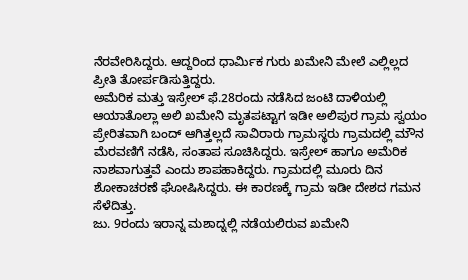ನೆರವೇರಿಸಿದ್ದರು. ಆದ್ದರಿಂದ ಧಾರ್ಮಿಕ ಗುರು ಖಮೇನಿ ಮೇಲೆ ಎಲ್ಲಿಲ್ಲದ ಪ್ರೀತಿ ತೋರ್ಪಡಿಸುತ್ತಿದ್ದರು.
ಅಮೆರಿಕ ಮತ್ತು ಇಸ್ರೇಲ್ ಫೆ.28ರಂದು ನಡೆಸಿದ ಜಂಟಿ ದಾಳಿಯಲ್ಲಿ ಆಯಾತೊಲ್ಲಾ ಅಲಿ ಖಮೇನಿ ಮೃತಪಟ್ಟಾಗ ಇಡೀ ಅಲಿಪುರ ಗ್ರಾಮ ಸ್ವಯಂ ಪ್ರೇರಿತವಾಗಿ ಬಂದ್ ಆಗಿತ್ತಲ್ಲದೆ ಸಾವಿರಾರು ಗ್ರಾಮಸ್ಥರು ಗ್ರಾಮದಲ್ಲಿ ಮೌನ ಮೆರವಣಿಗೆ ನಡೆಸಿ, ಸಂತಾಪ ಸೂಚಿಸಿದ್ದರು. ಇಸ್ರೇಲ್ ಹಾಗೂ ಅಮೆರಿಕ ನಾಶವಾಗುತ್ತವೆ ಎಂದು ಶಾಪಹಾಕಿದ್ದರು. ಗ್ರಾಮದಲ್ಲಿ ಮೂರು ದಿನ ಶೋಕಾಚರಣೆ ಘೋಷಿಸಿದ್ದರು. ಈ ಕಾರಣಕ್ಕೆ ಗ್ರಾಮ ಇಡೀ ದೇಶದ ಗಮನ ಸೆಳೆದಿತ್ತು.
ಜು. 9ರಂದು ಇರಾನ್ನ ಮಶಾದ್ನಲ್ಲಿ ನಡೆಯಲಿರುವ ಖಮೇನಿ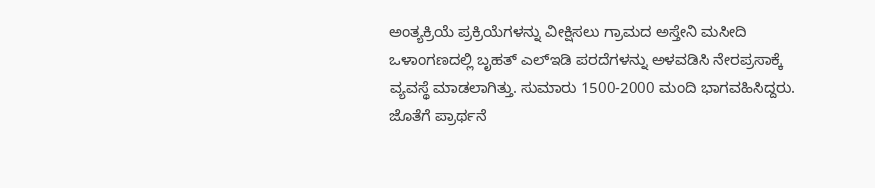ಅಂತ್ಯಕ್ರಿಯೆ ಪ್ರಕ್ರಿಯೆಗಳನ್ನು ವೀಕ್ಷಿಸಲು ಗ್ರಾಮದ ಅಸ್ತೇನಿ ಮಸೀದಿ ಒಳಾಂಗಣದಲ್ಲಿ ಬೃಹತ್ ಎಲ್ಇಡಿ ಪರದೆಗಳನ್ನು ಅಳವಡಿಸಿ ನೇರಪ್ರಸಾಕ್ಕೆ ವ್ಯವಸ್ಥೆ ಮಾಡಲಾಗಿತ್ತು. ಸುಮಾರು 1500-2000 ಮಂದಿ ಭಾಗವಹಿಸಿದ್ದರು. ಜೊತೆಗೆ ಪ್ರಾರ್ಥನೆ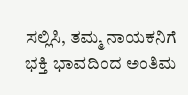ಸಲ್ಲಿಸಿ, ತಮ್ಮ ನಾಯಕನಿಗೆ ಭಕ್ತಿ ಭಾವದಿಂದ ಅಂತಿಮ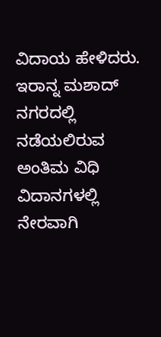ವಿದಾಯ ಹೇಳಿದರು.
ಇರಾನ್ನ ಮಶಾದ್ ನಗರದಲ್ಲಿ ನಡೆಯಲಿರುವ ಅಂತಿಮ ವಿಧಿ ವಿದಾನಗಳಲ್ಲಿ ನೇರವಾಗಿ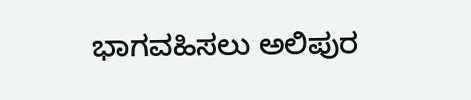ಭಾಗವಹಿಸಲು ಅಲಿಪುರ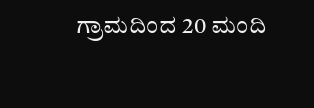ಗ್ರಾಮದಿಂದ 20 ಮಂದಿ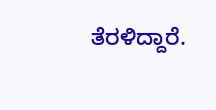ತೆರಳಿದ್ದಾರೆ.